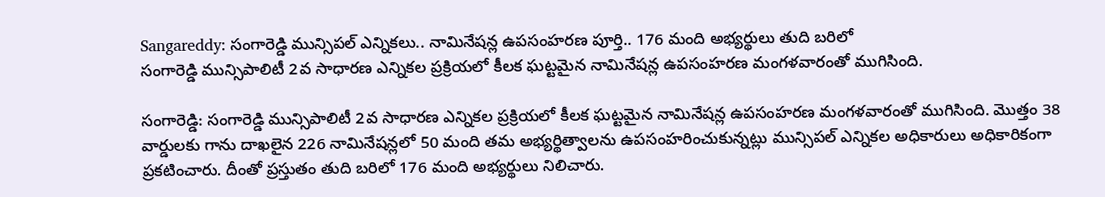Sangareddy: సంగారెడ్డి మున్సిపల్ ఎన్నికలు.. నామినేషన్ల ఉపసంహరణ పూర్తి.. 176 మంది అభ్యర్థులు తుది బరిలో
సంగారెడ్డి మున్సిపాలిటీ 2వ సాధారణ ఎన్నికల ప్రక్రియలో కీలక ఘట్టమైన నామినేషన్ల ఉపసంహరణ మంగళవారంతో ముగిసింది.

సంగారెడ్డి: సంగారెడ్డి మున్సిపాలిటీ 2వ సాధారణ ఎన్నికల ప్రక్రియలో కీలక ఘట్టమైన నామినేషన్ల ఉపసంహరణ మంగళవారంతో ముగిసింది. మొత్తం 38 వార్డులకు గాను దాఖలైన 226 నామినేషన్లలో 50 మంది తమ అభ్యర్థిత్వాలను ఉపసంహరించుకున్నట్లు మున్సిపల్ ఎన్నికల అధికారులు అధికారికంగా ప్రకటించారు. దీంతో ప్రస్తుతం తుది బరిలో 176 మంది అభ్యర్థులు నిలిచారు.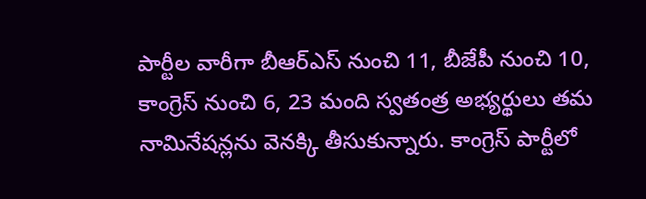పార్టీల వారీగా బీఆర్ఎస్ నుంచి 11, బీజేపీ నుంచి 10, కాంగ్రెస్ నుంచి 6, 23 మంది స్వతంత్ర అభ్యర్థులు తమ నామినేషన్లను వెనక్కి తీసుకున్నారు. కాంగ్రెస్ పార్టీలో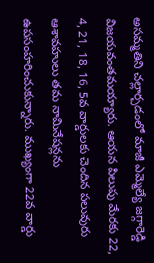అసమ్మతిని చల్లార్చడంలో మాజీ ఎమ్మెల్యే జగ్గారెడ్డి విజయవంతమయ్యారు. ఆయన పిలుపు మేరకు 22, 4, 21, 18, 16, 5వ వార్డులకు చెందిన పలువురు ఆశావహులు తమ నామినేషన్లను ఉపసంహరించుకున్నారు. ముఖ్యంగా 22వ వార్డు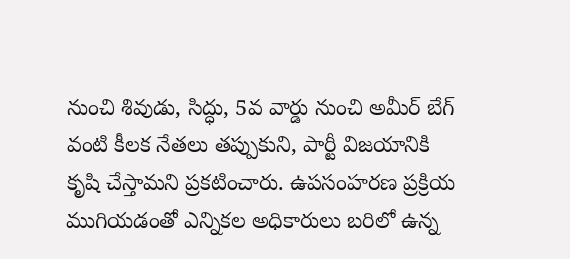నుంచి శివుడు, సిద్ధు, 5వ వార్డు నుంచి అమీర్ బేగ్ వంటి కీలక నేతలు తప్పుకుని, పార్టీ విజయానికి కృషి చేస్తామని ప్రకటించారు. ఉపసంహరణ ప్రక్రియ ముగియడంతో ఎన్నికల అధికారులు బరిలో ఉన్న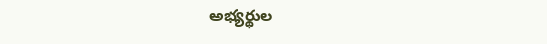అభ్యర్థుల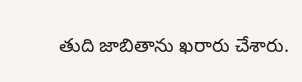తుది జాబితాను ఖరారు చేశారు.